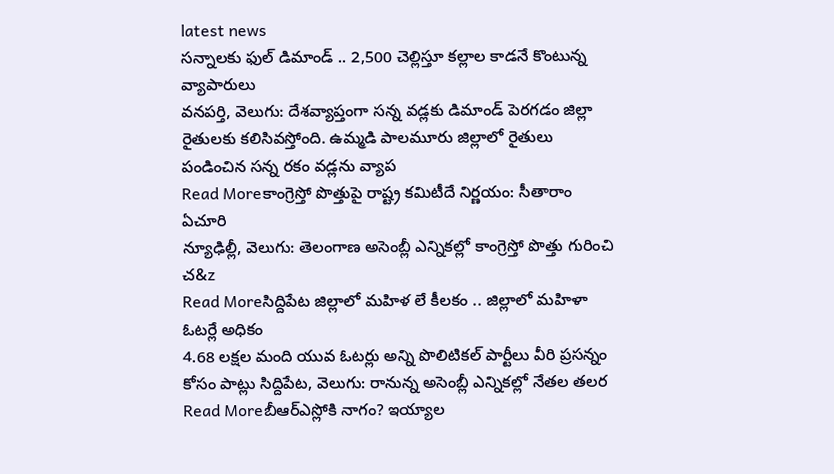latest news
సన్నాలకు ఫుల్ డిమాండ్ .. 2,500 చెల్లిస్తూ కల్లాల కాడనే కొంటున్న వ్యాపారులు
వనపర్తి, వెలుగు: దేశవ్యాప్తంగా సన్న వడ్లకు డిమాండ్ పెరగడం జిల్లా రైతులకు కలిసివస్తోంది. ఉమ్మడి పాలమూరు జిల్లాలో రైతులు పండించిన సన్న రకం వడ్లను వ్యాప
Read Moreకాంగ్రెస్తో పొత్తుపై రాష్ట్ర కమిటీదే నిర్ణయం: సీతారాం ఏచూరి
న్యూఢిల్లీ, వెలుగు: తెలంగాణ అసెంబ్లీ ఎన్నికల్లో కాంగ్రెస్తో పొత్తు గురించి చ&z
Read Moreసిద్దిపేట జిల్లాలో మహిళ లే కీలకం .. జిల్లాలో మహిళా ఓటర్లే అధికం
4.68 లక్షల మంది యువ ఓటర్లు అన్ని పొలిటికల్ పార్టీలు వీరి ప్రసన్నం కోసం పాట్లు సిద్దిపేట, వెలుగు: రానున్న అసెంబ్లీ ఎన్నికల్లో నేతల తలర
Read Moreబీఆర్ఎస్లోకి నాగం? ఇయ్యాల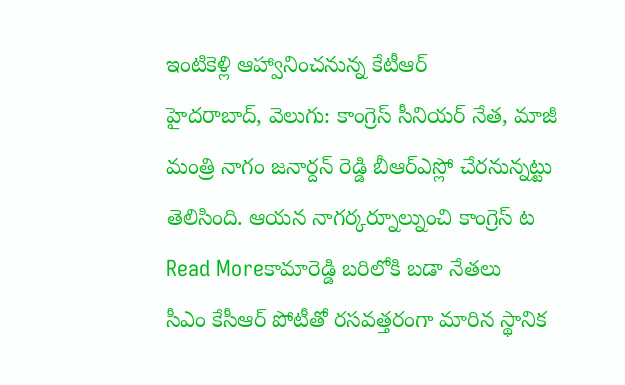ఇంటికెళ్లి ఆహ్వానించనున్న కేటీఆర్
హైదరాబాద్, వెలుగు: కాంగ్రెస్ సీనియర్ నేత, మాజీ మంత్రి నాగం జనార్దన్ రెడ్డి బీఆర్ఎస్లో చేరనున్నట్టు తెలిసింది. ఆయన నాగర్కర్నూల్నుంచి కాంగ్రెస్ ట
Read Moreకామారెడ్డి బరిలోకి బడా నేతలు
సీఎం కేసీఆర్ పోటీతో రసవత్తరంగా మారిన స్థానిక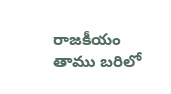రాజకీయం తాము బరిలో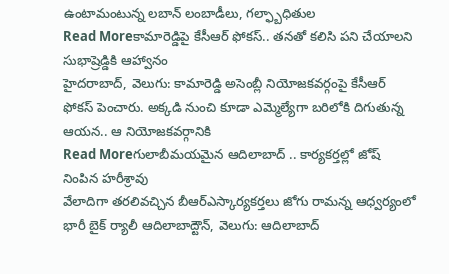ఉంటామంటున్న లబాన్ లంబాడీలు, గల్ఫ్బాధితుల
Read Moreకామారెడ్డిపై కేసీఆర్ ఫోకస్.. తనతో కలిసి పని చేయాలని సుభాష్రెడ్డికి ఆహ్వానం
హైదరాబాద్, వెలుగు: కామారెడ్డి అసెంబ్లీ నియోజకవర్గంపై కేసీఆర్ ఫోకస్ పెంచారు. అక్కడి నుంచి కూడా ఎమ్మెల్యేగా బరిలోకి దిగుతున్న ఆయన.. ఆ నియోజకవర్గానికి
Read Moreగులాబీమయమైన ఆదిలాబాద్ .. కార్యకర్తల్లో జోష్ నింపిన హరీశ్రావు
వేలాదిగా తరలివచ్చిన బీఆర్ఎస్కార్యకర్తలు జోగు రామన్న ఆధ్వర్యంలో భారీ బైక్ ర్యాలీ ఆదిలాబాద్టౌన్, వెలుగు: ఆదిలాబాద్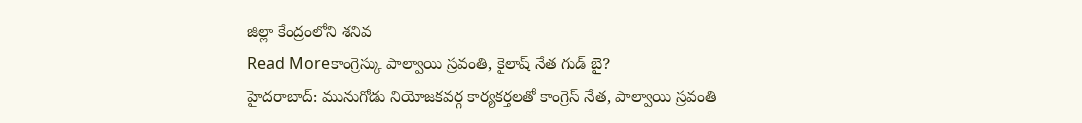జిల్లా కేంద్రంలోని శనివ
Read Moreకాంగ్రెస్కు పాల్వాయి స్రవంతి, కైలాష్ నేత గుడ్ బై?
హైదరాబాద్: మునుగోడు నియోజకవర్గ కార్యకర్తలతో కాంగ్రెస్ నేత, పాల్వాయి స్రవంతి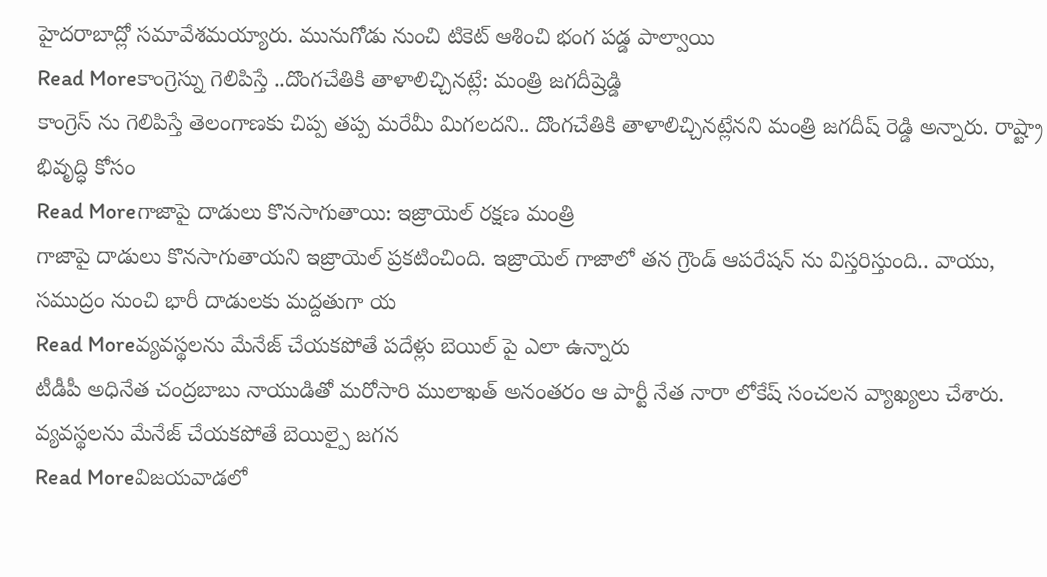హైదరాబాద్లో సమావేశమయ్యారు. మునుగోడు నుంచి టికెట్ ఆశించి భంగ పడ్డ పాల్వాయి
Read Moreకాంగ్రెస్ను గెలిపిస్తే ..దొంగచేతికి తాళాలిచ్చినట్లే: మంత్రి జగదీష్రెడ్డి
కాంగ్రెస్ ను గెలిపిస్తే తెలంగాణకు చిప్ప తప్ప మరేమీ మిగలదని.. దొంగచేతికి తాళాలిచ్చినట్లేనని మంత్రి జగదీష్ రెడ్డి అన్నారు. రాష్ట్రా భివృద్ధి కోసం
Read Moreగాజాపై దాడులు కొనసాగుతాయి: ఇజ్రాయెల్ రక్షణ మంత్రి
గాజాపై దాడులు కొనసాగుతాయని ఇజ్రాయెల్ ప్రకటించింది. ఇజ్రాయెల్ గాజాలో తన గ్రౌండ్ ఆపరేషన్ ను విస్తరిస్తుంది.. వాయు, సముద్రం నుంచి భారీ దాడులకు మద్దతుగా య
Read Moreవ్యవస్థలను మేనేజ్ చేయకపోతే పదేళ్లు బెయిల్ పై ఎలా ఉన్నారు
టీడీపీ అధినేత చంద్రబాబు నాయుడితో మరోసారి ములాఖత్ అనంతరం ఆ పార్టీ నేత నారా లోకేష్ సంచలన వ్యాఖ్యలు చేశారు. వ్యవస్థలను మేనేజ్ చేయకపోతే బెయిల్పై జగన
Read Moreవిజయవాడలో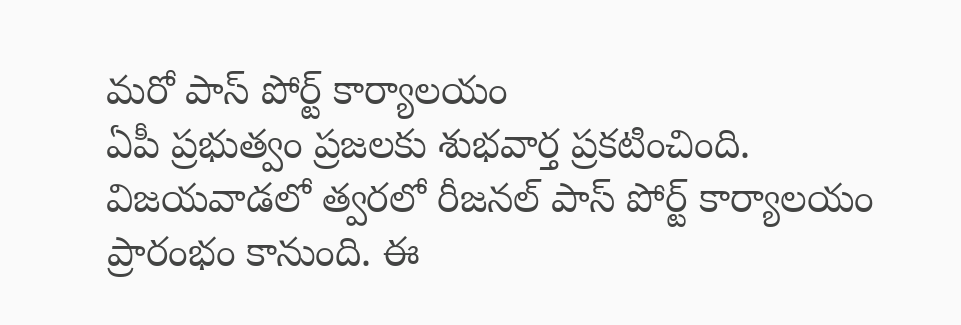మరో పాస్ పోర్ట్ కార్యాలయం
ఏపీ ప్రభుత్వం ప్రజలకు శుభవార్త ప్రకటించింది. విజయవాడలో త్వరలో రీజనల్ పాస్ పోర్ట్ కార్యాలయం ప్రారంభం కానుంది. ఈ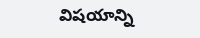విషయాన్ని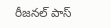రీజనల్ పాస్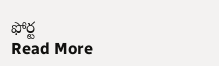ఫోర్ట
Read More